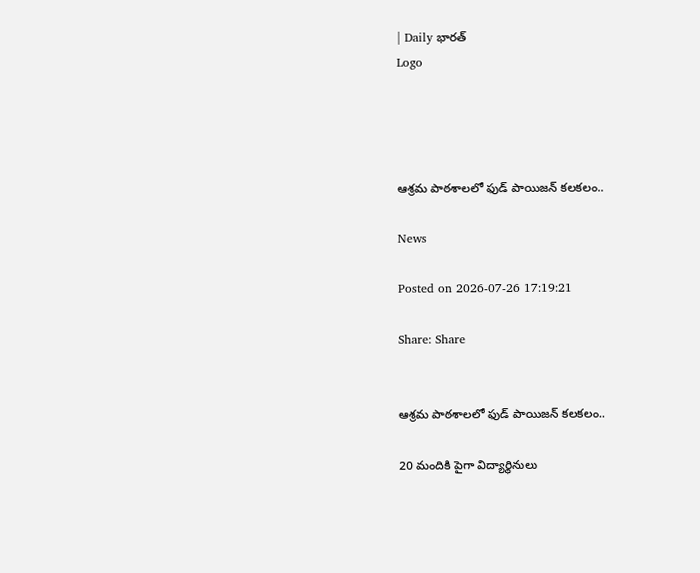| Daily భారత్
Logo




ఆశ్రమ పాఠశాలలో ఫుడ్ పాయిజన్ కలకలం..

News

Posted on 2026-07-26 17:19:21

Share: Share


ఆశ్రమ పాఠశాలలో ఫుడ్ పాయిజన్ కలకలం..

20 మందికి పైగా విద్యార్థినులు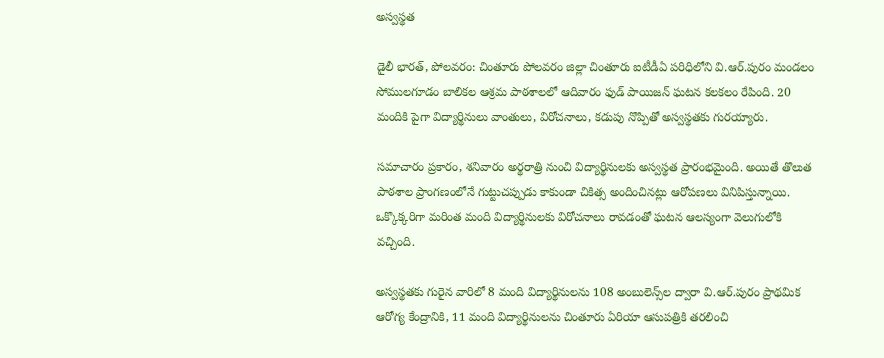అస్వస్థత

డైలీ భారత్, పోలవరం: చింతూరు పోలవరం జిల్లా చింతూరు ఐటీడీఏ పరిధిలోని వి.ఆర్.పురం మండలం సోములగూడం బాలికల ఆశ్రమ పాఠశాలలో ఆదివారం ఫుడ్ పాయిజన్ ఘటన కలకలం రేపింది. 20 మందికి పైగా విద్యార్థినులు వాంతులు, విరోచనాలు, కడుపు నొప్పితో అస్వస్థతకు గురయ్యారు.

సమాచారం ప్రకారం, శనివారం అర్థరాత్రి నుంచి విద్యార్థినులకు అస్వస్థత ప్రారంభమైంది. అయితే తొలుత పాఠశాల ప్రాంగణంలోనే గుట్టుచప్పుడు కాకుండా చికిత్స అందించినట్లు ఆరోపణలు వినిపిస్తున్నాయి. ఒక్కొక్కరిగా మరింత మంది విద్యార్థినులకు విరోచనాలు రావడంతో ఘటన ఆలస్యంగా వెలుగులోకి వచ్చింది.

అస్వస్థతకు గురైన వారిలో 8 మంది విద్యార్థినులను 108 అంబులెన్స్‌ల ద్వారా వి.ఆర్.పురం ప్రాథమిక ఆరోగ్య కేంద్రానికి, 11 మంది విద్యార్థినులను చింతూరు ఏరియా ఆసుపత్రికి తరలించి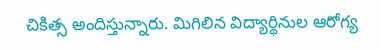చికిత్స అందిస్తున్నారు. మిగిలిన విద్యార్థినుల ఆరోగ్య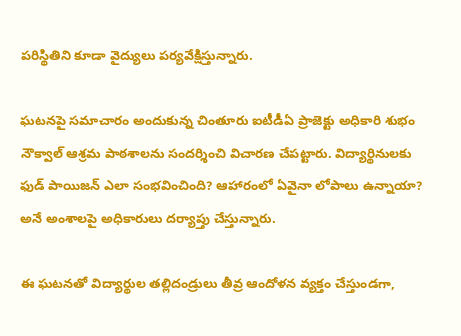పరిస్థితిని కూడా వైద్యులు పర్యవేక్షిస్తున్నారు.

ఘటనపై సమాచారం అందుకున్న చింతూరు ఐటీడీఏ ప్రాజెక్టు అధికారి శుభం నౌక్వాల్ ఆశ్రమ పాఠశాలను సందర్శించి విచారణ చేపట్టారు. విద్యార్థినులకు ఫుడ్ పాయిజన్ ఎలా సంభవించింది? ఆహారంలో ఏవైనా లోపాలు ఉన్నాయా? అనే అంశాలపై అధికారులు దర్యాప్తు చేస్తున్నారు.

ఈ ఘటనతో విద్యార్థుల తల్లిదండ్రులు తీవ్ర ఆందోళన వ్యక్తం చేస్తుండగా,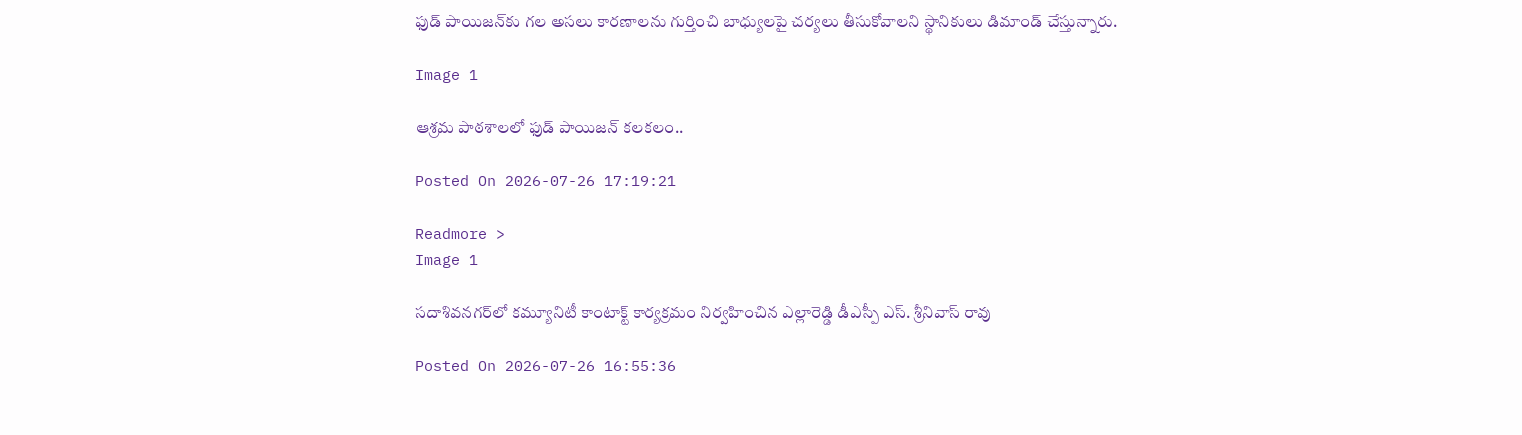ఫుడ్ పాయిజన్‌కు గల అసలు కారణాలను గుర్తించి బాధ్యులపై చర్యలు తీసుకోవాలని స్థానికులు డిమాండ్ చేస్తున్నారు.

Image 1

ఆశ్రమ పాఠశాలలో ఫుడ్ పాయిజన్ కలకలం..

Posted On 2026-07-26 17:19:21

Readmore >
Image 1

సదాశివనగర్‌లో కమ్యూనిటీ కాంటాక్ట్ కార్యక్రమం నిర్వహించిన ఎల్లారెడ్డి డీఎస్పీ ఎస్. శ్రీనివాస్ రావు

Posted On 2026-07-26 16:55:36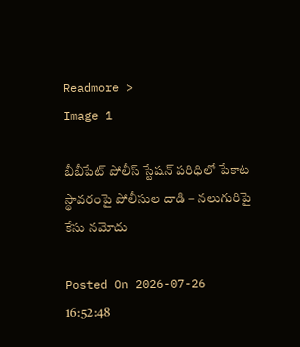Readmore >
Image 1

బీబీపేట్ పోలీస్ స్టేషన్ పరిధిలో పేకాట స్థావరంపై పోలీసుల దాడి – నలుగురిపై కేసు నమోదు

Posted On 2026-07-26 16:52:48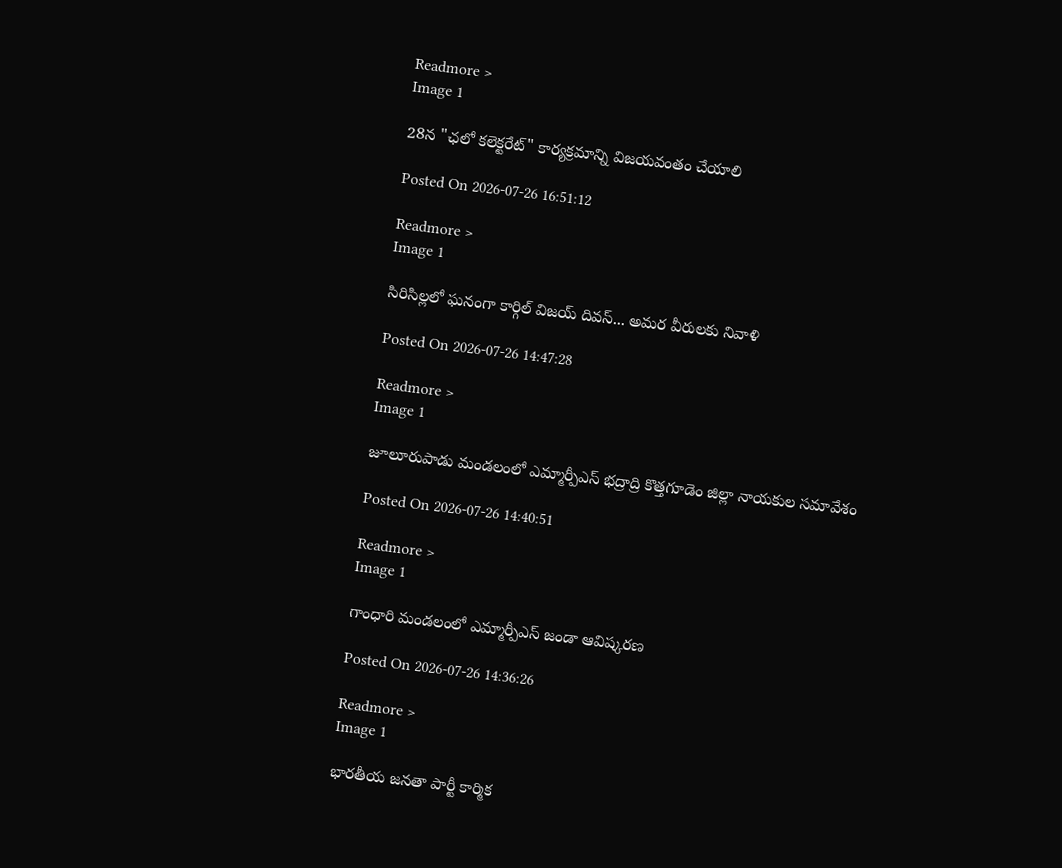Readmore >
Image 1

28న "ఛలో కలెక్టరేట్" కార్యక్రమాన్ని విజయవంతం చేయాలి

Posted On 2026-07-26 16:51:12

Readmore >
Image 1

సిరిసిల్లలో ఘనంగా కార్గిల్ విజయ్ దివస్... అమర వీరులకు నివాళి

Posted On 2026-07-26 14:47:28

Readmore >
Image 1

జూలూరుపాడు మండలంలో ఎమ్మార్పీఎస్ భద్రాద్రి కొత్తగూడెం జిల్లా నాయకుల సమావేశం

Posted On 2026-07-26 14:40:51

Readmore >
Image 1

గాంధారి మండలంలో ఎమ్మార్పీఎస్ జండా ఆవిష్కరణ

Posted On 2026-07-26 14:36:26

Readmore >
Image 1

భారతీయ జనతా పార్టీ కార్మిక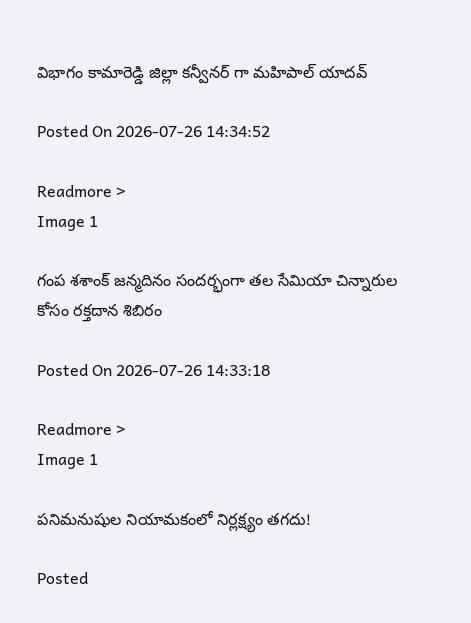విభాగం కామారెడ్డి జిల్లా కన్వీనర్ గా మహిపాల్ యాదవ్

Posted On 2026-07-26 14:34:52

Readmore >
Image 1

గంప శశాంక్ జన్మదినం సందర్భంగా తల సేమియా చిన్నారుల కోసం రక్తదాన శిబిరం

Posted On 2026-07-26 14:33:18

Readmore >
Image 1

పనిమనుషుల నియామకంలో నిర్లక్ష్యం తగదు!

Posted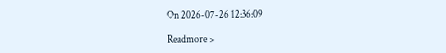On 2026-07-26 12:36:09

Readmore >